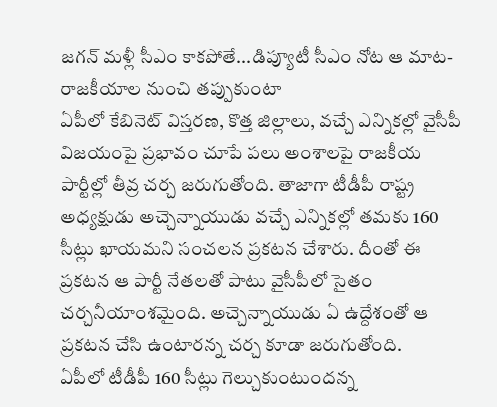జగన్ మళ్లీ సీఎం కాకపోతే...డిప్యూటీ సీఎం నోట ఆ మాట- రాజకీయాల నుంచి తప్పుకుంటా
ఏపీలో కేబినెట్ విస్తరణ, కొత్త జిల్లాలు, వచ్చే ఎన్నికల్లో వైసీపీ విజయంపై ప్రభావం చూపే పలు అంశాలపై రాజకీయ పార్టీల్లో తీవ్ర చర్చ జరుగుతోంది. తాజాగా టీడీపీ రాష్ట్ర అధ్యక్షుడు అచ్చెన్నాయుడు వచ్చే ఎన్నికల్లో తమకు 160 సీట్లు ఖాయమని సంచలన ప్రకటన చేశారు. దీంతో ఈ ప్రకటన ఆ పార్టీ నేతలతో పాటు వైసీపీలో సైతం చర్చనీయాంశమైంది. అచ్చెన్నాయుడు ఏ ఉద్దేశంతో ఆ ప్రకటన చేసి ఉంటారన్న చర్చ కూడా జరుగుతోంది.
ఏపీలో టీడీపీ 160 సీట్లు గెల్చుకుంటుందన్న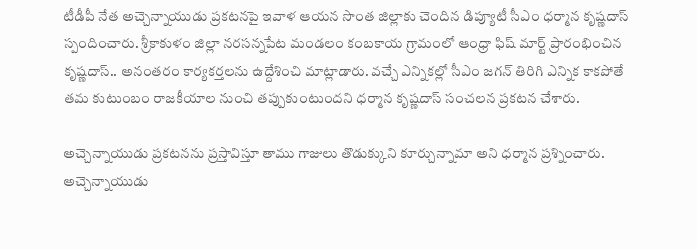టీడీపీ నేత అచ్చెన్నాయుడు ప్రకటనపై ఇవాళ ఆయన సొంత జిల్లాకు చెందిన డిప్యూటీ సీఎం ధర్మాన కృష్ణదాస్ స్పందించారు. శ్రీకాకుళం జిల్లా నరసన్నపేట మండలం కంబకాయ గ్రామంలో ఆంధ్రా ఫిష్ మార్ట్ ప్రారంభించిన కృష్ణదాస్.. అనంతరం కార్యకర్తలను ఉద్దేశించి మాట్లాడారు. వచ్చే ఎన్నికల్లో సీఎం జగన్ తిరిగి ఎన్నిక కాకపోతే తమ కుటుంబం రాజకీయాల నుంచి తప్పుకుంటుందని ధర్మాన కృష్ణదాస్ సంచలన ప్రకటన చేశారు.

అచ్చెన్నాయుడు ప్రకటనను ప్రస్తావిస్తూ తాము గాజులు తొడుక్కుని కూర్చున్నామా అని ధర్మాన ప్రశ్నించారు. అచ్చెన్నాయుడు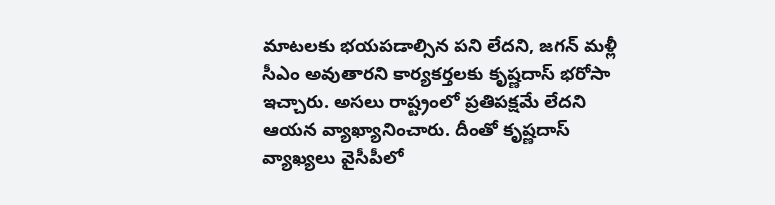మాటలకు భయపడాల్సిన పని లేదని, జగన్ మళ్లీ సీఎం అవుతారని కార్యకర్తలకు కృష్ణదాస్ భరోసా ఇచ్చారు. అసలు రాష్ట్రంలో ప్రతిపక్షమే లేదని ఆయన వ్యాఖ్యానించారు. దీంతో కృష్ణదాస్ వ్యాఖ్యలు వైసీపీలో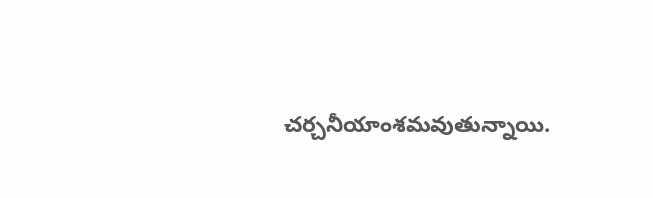చర్చనీయాంశమవుతున్నాయి.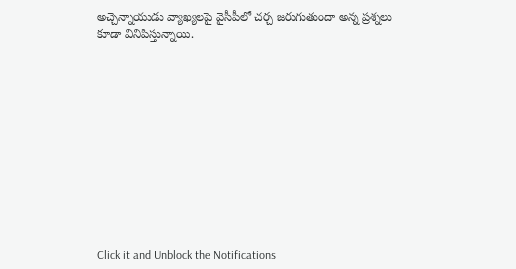అచ్చెన్నాయుడు వ్యాఖ్యలపై వైసీపీలో చర్చ జరుగుతుందా అన్న ప్రశ్నలు కూడా వినిపిస్తున్నాయి.












Click it and Unblock the Notifications